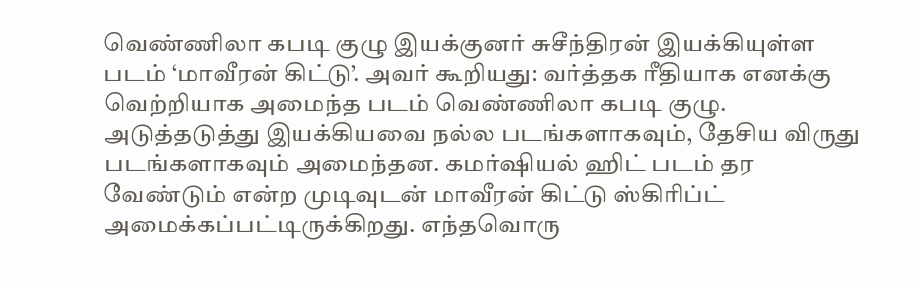வெண்ணிலா கபடி குழு இயக்குனர் சுசீந்திரன் இயக்கியுள்ள படம் ‘மாவீரன் கிட்டு’. அவர் கூறியது: வர்த்தக ரீதியாக எனக்கு வெற்றியாக அமைந்த படம் வெண்ணிலா கபடி குழு. அடுத்தடுத்து இயக்கியவை நல்ல படங்களாகவும், தேசிய விருது படங்களாகவும் அமைந்தன. கமர்ஷியல் ஹிட் படம் தர வேண்டும் என்ற முடிவுடன் மாவீரன் கிட்டு ஸ்கிரிப்ட் அமைக்கப்பட்டிருக்கிறது. எந்தவொரு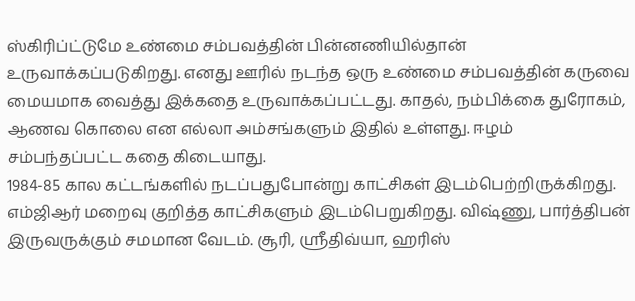ஸ்கிரிப்ட்டுமே உண்மை சம்பவத்தின் பின்னணியில்தான் உருவாக்கப்படுகிறது. எனது ஊரில் நடந்த ஒரு உண்மை சம்பவத்தின் கருவை மையமாக வைத்து இக்கதை உருவாக்கப்பட்டது. காதல், நம்பிக்கை துரோகம், ஆணவ கொலை என எல்லா அம்சங்களும் இதில் உள்ளது. ஈழம் சம்பந்தப்பட்ட கதை கிடையாது.
1984-85 கால கட்டங்களில் நடப்பதுபோன்று காட்சிகள் இடம்பெற்றிருக்கிறது. எம்ஜிஆர் மறைவு குறித்த காட்சிகளும் இடம்பெறுகிறது. விஷ்ணு, பார்த்திபன் இருவருக்கும் சமமான வேடம். சூரி, ஸ்ரீதிவ்யா, ஹரிஸ்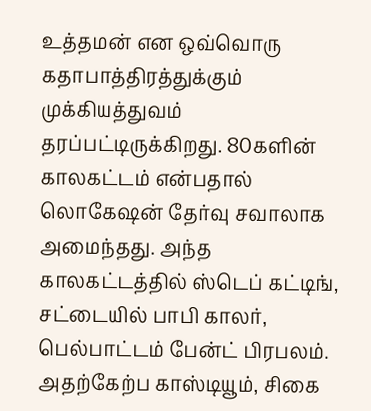உத்தமன் என ஒவ்வொரு கதாபாத்திரத்துக்கும் முக்கியத்துவம் தரப்பட்டிருக்கிறது. 80களின் காலகட்டம் என்பதால் லொகேஷன் தேர்வு சவாலாக அமைந்தது. அந்த காலகட்டத்தில் ஸ்டெப் கட்டிங், சட்டையில் பாபி காலர், பெல்பாட்டம் பேன்ட் பிரபலம். அதற்கேற்ப காஸ்டியூம், சிகை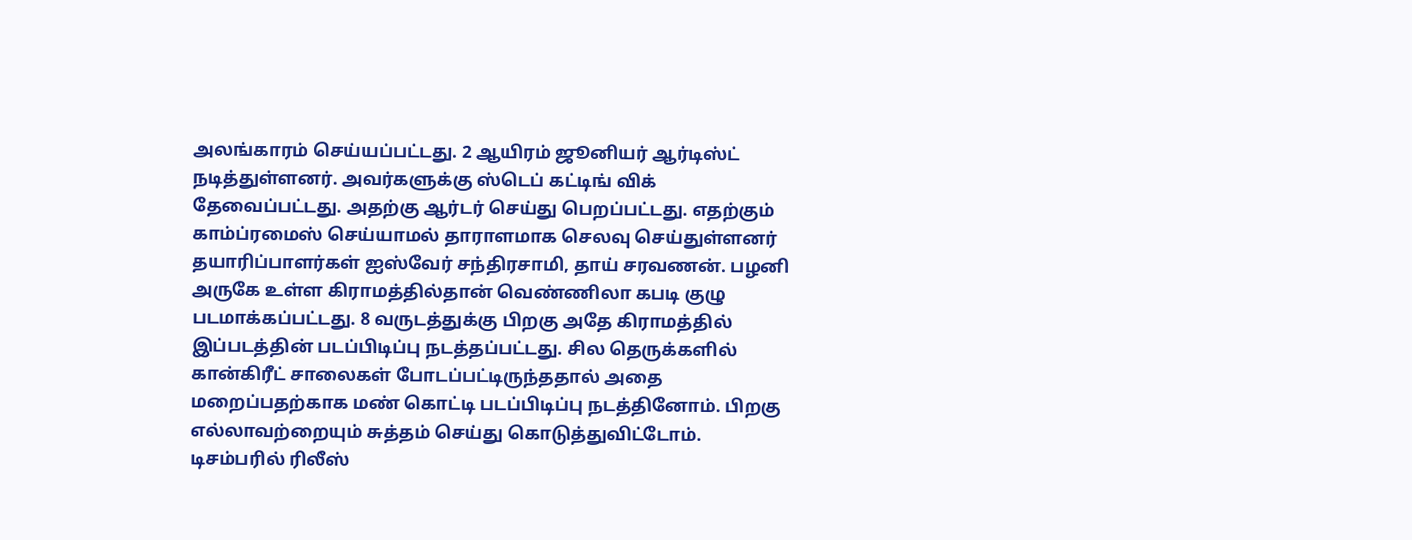அலங்காரம் செய்யப்பட்டது. 2 ஆயிரம் ஜூனியர் ஆர்டிஸ்ட் நடித்துள்ளனர். அவர்களுக்கு ஸ்டெப் கட்டிங் விக் தேவைப்பட்டது. அதற்கு ஆர்டர் செய்து பெறப்பட்டது. எதற்கும் காம்ப்ரமைஸ் செய்யாமல் தாராளமாக செலவு செய்துள்ளனர் தயாரிப்பாளர்கள் ஐஸ்வேர் சந்திரசாமி, தாய் சரவணன். பழனி அருகே உள்ள கிராமத்தில்தான் வெண்ணிலா கபடி குழு படமாக்கப்பட்டது. 8 வருடத்துக்கு பிறகு அதே கிராமத்தில் இப்படத்தின் படப்பிடிப்பு நடத்தப்பட்டது. சில தெருக்களில் கான்கிரீட் சாலைகள் போடப்பட்டிருந்ததால் அதை மறைப்பதற்காக மண் கொட்டி படப்பிடிப்பு நடத்தினோம். பிறகு எல்லாவற்றையும் சுத்தம் செய்து கொடுத்துவிட்டோம். டிசம்பரில் ரிலீஸ்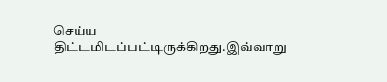செய்ய திட்டமிடப்பட்டிருக்கிறது.இவ்வாறு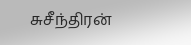சுசீந்திரன்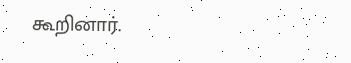கூறினார்.